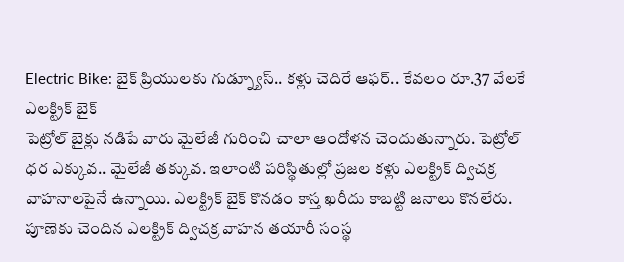Electric Bike: బైక్ ప్రియులకు గుడ్న్యూస్.. కళ్లు చెదిరే ఆఫర్.. కేవలం రూ.37 వేలకే ఎలక్ట్రిక్ బైక్
పెట్రోల్ బైక్లు నడిపే వారు మైలేజీ గురించి చాలా ఆందోళన చెందుతున్నారు. పెట్రోల్ ధర ఎక్కువ.. మైలేజీ తక్కువ. ఇలాంటి పరిస్థితుల్లో ప్రజల కళ్లు ఎలక్ట్రిక్ ద్విచక్ర వాహనాలపైనే ఉన్నాయి. ఎలక్ట్రిక్ బైక్ కొనడం కాస్త ఖరీదు కాబట్టి జనాలు కొనలేరు. పూణెకు చెందిన ఎలక్ట్రిక్ ద్విచక్ర వాహన తయారీ సంస్థ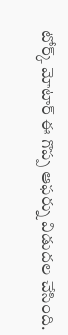టోర్క్ మోటార్ ఈ గొప్ప ఆఫర్ను విడుదల చేసింది.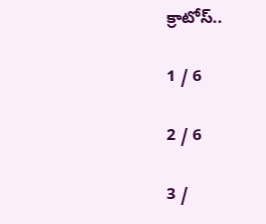క్రాటోస్..

1 / 6

2 / 6

3 /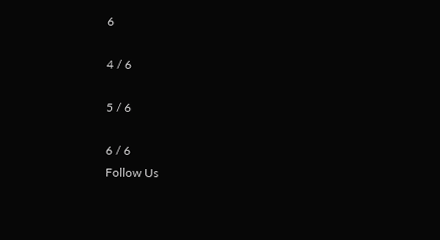6

4 / 6

5 / 6

6 / 6
Follow Us